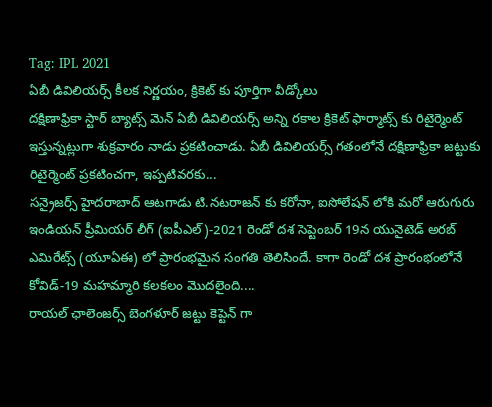Tag: IPL 2021
ఏబీ డివిలియర్స్ కీలక నిర్ణయం, క్రికెట్ కు పూర్తిగా వీడ్కోలు
దక్షిణాఫ్రికా స్టార్ బ్యాట్స్ మెన్ ఏబీ డివిలియర్స్ అన్ని రకాల క్రికెట్ ఫార్మాట్స్ కు రిటైర్మెంట్ ఇస్తున్నట్లుగా శుక్రవారం నాడు ప్రకటించాడు. ఏబీ డివిలియర్స్ గతంలోనే దక్షిణాఫ్రికా జట్టుకు రిటైర్మెంట్ ప్రకటించగా, ఇప్పటివరకు...
సన్రైజర్స్ హైదరాబాద్ ఆటగాడు టి.నటరాజన్ కు కరోనా, ఐసోలేషన్ లోకి మరో ఆరుగురు
ఇండియన్ ప్రీమియర్ లీగ్ (ఐపీఎల్)-2021 రెండో దశ సెప్టెంబర్ 19న యునైటెడ్ అరబ్ ఎమిరేట్స్ (యూఏఈ) లో ప్రారంభమైన సంగతి తెలిసిందే. కాగా రెండో దశ ప్రారంభంలోనే కోవిడ్-19 మహమ్మారి కలకలం మొదలైంది....
రాయల్ ఛాలెంజర్స్ బెంగళూర్ జట్టు కెప్టెన్ గా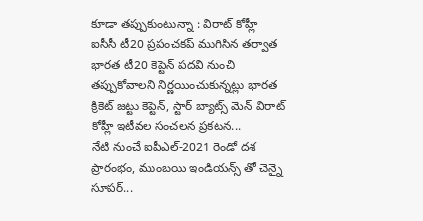కూడా తప్పుకుంటున్నా : విరాట్ కోహ్లీ
ఐసీసీ టీ20 ప్రపంచకప్ ముగిసిన తర్వాత భారత టీ20 కెప్టెన్ పదవి నుంచి తప్పుకోవాలని నిర్ణయించుకున్నట్లు భారత క్రికెట్ జట్టు కెప్టెన్, స్టార్ బ్యాట్స్ మెన్ విరాట్ కోహ్లీ ఇటీవల సంచలన ప్రకటన...
నేటి నుంచే ఐపీఎల్-2021 రెండో దశ ప్రారంభం, ముంబయి ఇండియన్స్ తో చెన్నై సూపర్...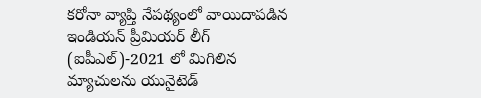కరోనా వ్యాప్తి నేపథ్యంలో వాయిదాపడిన ఇండియన్ ప్రీమియర్ లీగ్ (ఐపీఎల్)-2021 లో మిగిలిన మ్యాచులను యునైటెడ్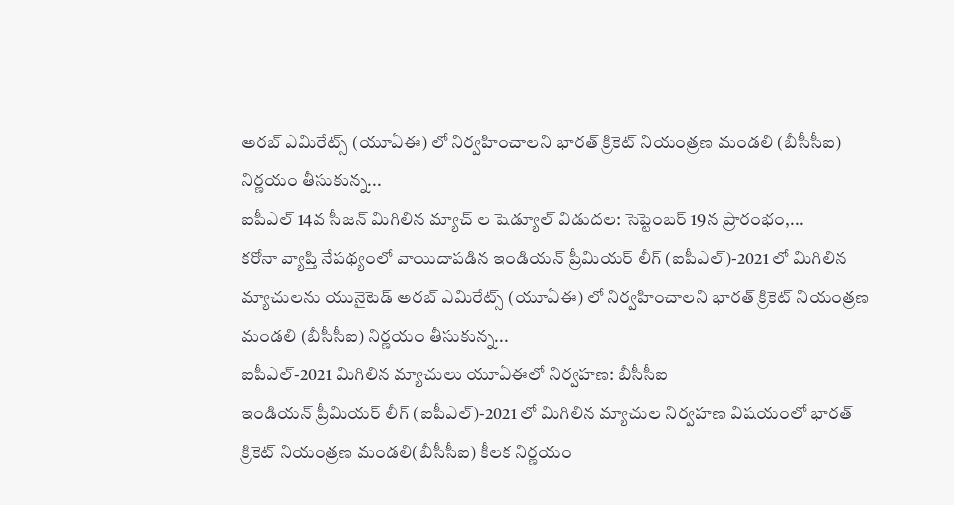అరబ్ ఎమిరేట్స్ (యూఏఈ) లో నిర్వహించాలని భారత్ క్రికెట్ నియంత్రణ మండలి (బీసీసీఐ) నిర్ణయం తీసుకున్న...
ఐపీఎల్ 14వ సీజన్ మిగిలిన మ్యాచ్ ల షెడ్యూల్ విడుదల: సెప్టెంబర్ 19న ప్రారంభం,...
కరోనా వ్యాప్తి నేపథ్యంలో వాయిదాపడిన ఇండియన్ ప్రీమియర్ లీగ్ (ఐపీఎల్)-2021 లో మిగిలిన మ్యాచులను యునైటెడ్ అరబ్ ఎమిరేట్స్ (యూఏఈ) లో నిర్వహించాలని భారత్ క్రికెట్ నియంత్రణ మండలి (బీసీసీఐ) నిర్ణయం తీసుకున్న...
ఐపీఎల్-2021 మిగిలిన మ్యాచులు యూఏఈలో నిర్వహణ: బీసీసీఐ
ఇండియన్ ప్రీమియర్ లీగ్ (ఐపీఎల్)-2021 లో మిగిలిన మ్యాచుల నిర్వహణ విషయంలో భారత్ క్రికెట్ నియంత్రణ మండలి(బీసీసీఐ) కీలక నిర్ణయం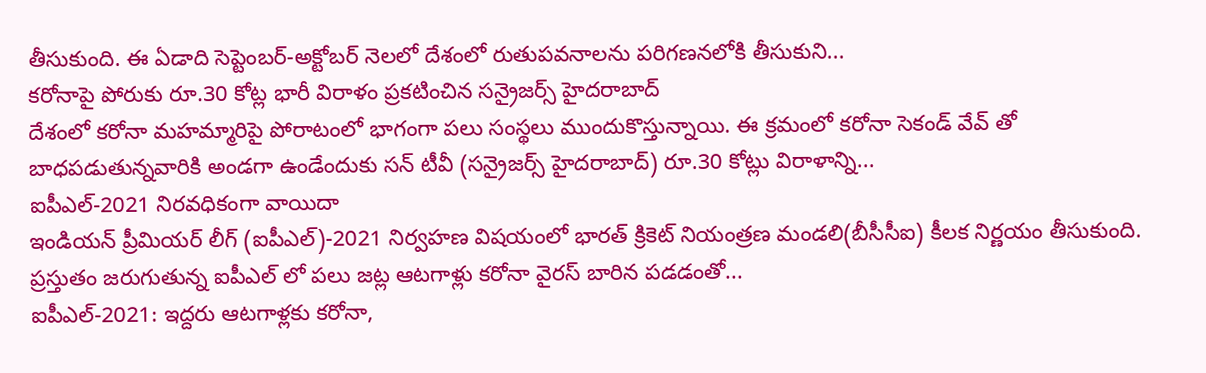తీసుకుంది. ఈ ఏడాది సెప్టెంబర్-అక్టోబర్ నెలలో దేశంలో రుతుపవనాలను పరిగణనలోకి తీసుకుని...
కరోనాపై పోరుకు రూ.30 కోట్ల భారీ విరాళం ప్రకటించిన సన్రైజర్స్ హైదరాబాద్
దేశంలో కరోనా మహమ్మారిపై పోరాటంలో భాగంగా పలు సంస్థలు ముందుకొస్తున్నాయి. ఈ క్రమంలో కరోనా సెకండ్ వేవ్ తో బాధపడుతున్నవారికి అండగా ఉండేందుకు సన్ టీవీ (సన్రైజర్స్ హైదరాబాద్) రూ.30 కోట్లు విరాళాన్ని...
ఐపీఎల్-2021 నిరవధికంగా వాయిదా
ఇండియన్ ప్రీమియర్ లీగ్ (ఐపీఎల్)-2021 నిర్వహణ విషయంలో భారత్ క్రికెట్ నియంత్రణ మండలి(బీసీసీఐ) కీలక నిర్ణయం తీసుకుంది. ప్రస్తుతం జరుగుతున్న ఐపీఎల్ లో పలు జట్ల ఆటగాళ్లు కరోనా వైరస్ బారిన పడడంతో...
ఐపీఎల్-2021: ఇద్దరు ఆటగాళ్లకు కరోనా,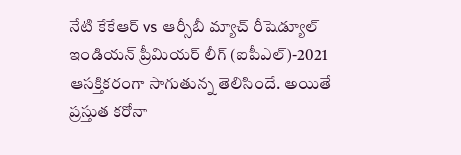నేటి కేకేఆర్ vs ఆర్సీబీ మ్యాచ్ రీషెడ్యూల్
ఇండియన్ ప్రీమియర్ లీగ్ (ఐపీఎల్)-2021 ఆసక్తికరంగా సాగుతున్న తెలిసిందే. అయితే ప్రస్తుత కరోనా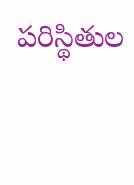పరిస్థితుల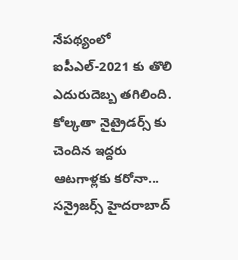నేపథ్యంలో ఐపీఎల్-2021 కు తొలి ఎదురుదెబ్బ తగిలింది. కోల్కతా నైట్రైడర్స్ కు చెందిన ఇద్దరు ఆటగాళ్లకు కరోనా...
సన్రైజర్స్ హైదరాబాద్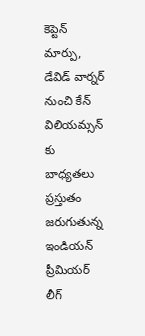కెప్టెన్ మార్పు, డేవిడ్ వార్నర్ నుంచి కేన్ విలియమ్సన్ కు బాధ్యతలు
ప్రస్తుతం జరుగుతున్న ఇండియన్ ప్రీమియర్ లీగ్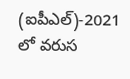(ఐపీఎల్)-2021 లో వరుస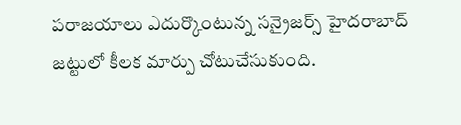పరాజయాలు ఎదుర్కొంటున్న సన్రైజర్స్ హైదరాబాద్ జట్టులో కీలక మార్పు చోటుచేసుకుంది.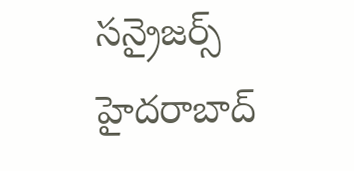సన్రైజర్స్ హైదరాబాద్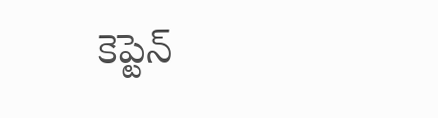కెప్టెన్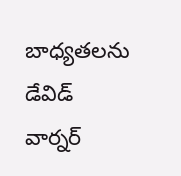బాధ్యతలను డేవిడ్ వార్నర్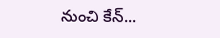నుంచి కేన్...